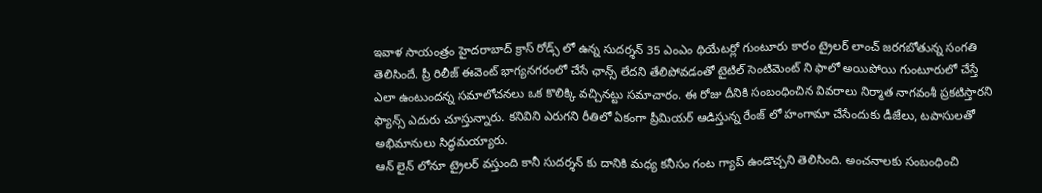ఇవాళ సాయంత్రం హైదరాబాద్ క్రాస్ రోడ్స్ లో ఉన్న సుదర్శన్ 35 ఎంఎం థియేటర్లో గుంటూరు కారం ట్రైలర్ లాంచ్ జరగబోతున్న సంగతి తెలిసిందే. ప్రీ రిలీజ్ ఈవెంట్ భాగ్యనగరంలో చేసే ఛాన్స్ లేదని తేలిపోవడంతో టైటిల్ సెంటిమెంట్ ని ఫాలో అయిపోయి గుంటూరులో చేస్తే ఎలా ఉంటుందన్న సమాలోచనలు ఒక కొలిక్కి వచ్చినట్టు సమాచారం. ఈ రోజు దీనికి సంబంధించిన వివరాలు నిర్మాత నాగవంశీ ప్రకటిస్తారని ఫ్యాన్స్ ఎదురు చూస్తున్నారు. కనివిని ఎరుగని రీతిలో ఏకంగా ప్రీమియర్ ఆడిస్తున్న రేంజ్ లో హంగామా చేసేందుకు డీజేలు, టపాసులతో అభిమానులు సిద్ధమయ్యారు.
ఆన్ లైన్ లోనూ ట్రైలర్ వస్తుంది కానీ సుదర్శన్ కు దానికి మధ్య కనీసం గంట గ్యాప్ ఉండొచ్చని తెలిసింది. అంచనాలకు సంబంధించి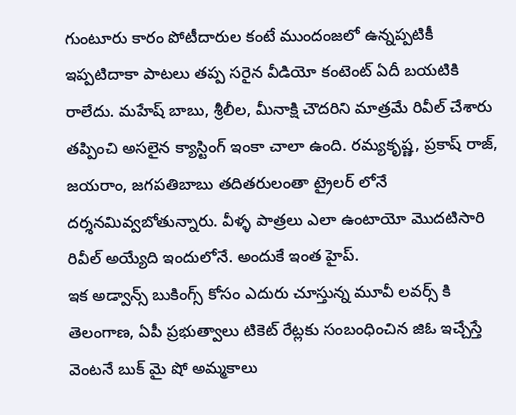గుంటూరు కారం పోటీదారుల కంటే ముందంజలో ఉన్నప్పటికీ ఇప్పటిదాకా పాటలు తప్ప సరైన వీడియో కంటెంట్ ఏదీ బయటికి రాలేదు. మహేష్ బాబు, శ్రీలీల, మీనాక్షి చౌదరిని మాత్రమే రివీల్ చేశారు తప్పించి అసలైన క్యాస్టింగ్ ఇంకా చాలా ఉంది. రమ్యకృష్ణ, ప్రకాష్ రాజ్, జయరాం, జగపతిబాబు తదితరులంతా ట్రైలర్ లోనే దర్శనమివ్వబోతున్నారు. వీళ్ళ పాత్రలు ఎలా ఉంటాయో మొదటిసారి రివీల్ అయ్యేది ఇందులోనే. అందుకే ఇంత హైప్.
ఇక అడ్వాన్స్ బుకింగ్స్ కోసం ఎదురు చూస్తున్న మూవీ లవర్స్ కి తెలంగాణ, ఏపీ ప్రభుత్వాలు టికెట్ రేట్లకు సంబంధించిన జిఓ ఇచ్చేస్తే వెంటనే బుక్ మై షో అమ్మకాలు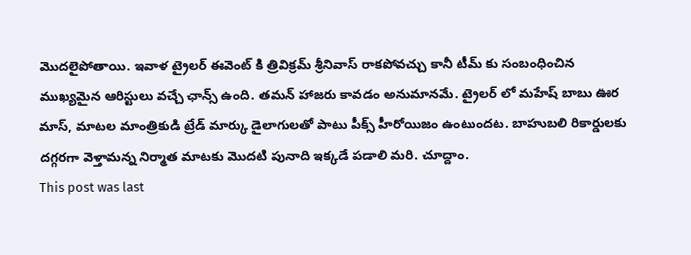మొదలైపోతాయి. ఇవాళ ట్రైలర్ ఈవెంట్ కి త్రివిక్రమ్ శ్రీనివాస్ రాకపోవచ్చు కానీ టీమ్ కు సంబంధించిన ముఖ్యమైన ఆరిస్టులు వచ్చే ఛాన్స్ ఉంది. తమన్ హాజరు కావడం అనుమానమే. ట్రైలర్ లో మహేష్ బాబు ఊర మాస్, మాటల మాంత్రికుడి ట్రేడ్ మార్కు డైలాగులతో పాటు పీక్స్ హీరోయిజం ఉంటుందట. బాహుబలి రికార్డులకు దగ్గరగా వెళ్తామన్న నిర్మాత మాటకు మొదటి పునాది ఇక్కడే పడాలి మరి. చూద్దాం.
This post was last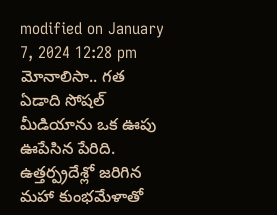modified on January 7, 2024 12:28 pm
మోనాలిసా.. గత ఏడాది సోషల్ మీడియాను ఒక ఊపు ఊపేసిన పేరిది. ఉత్తర్ప్రదేశ్లో జరిగిన మహా కుంభమేళాతో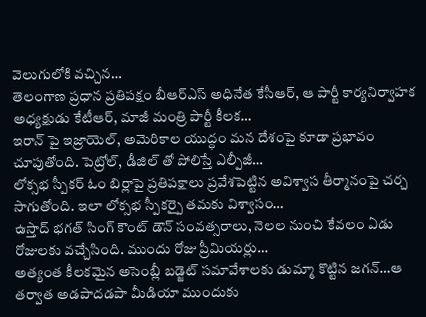వెలుగులోకి వచ్చిన…
తెలంగాణ ప్రధాన ప్రతిపక్షం బీఆర్ఎస్ అధినేత కేసీఆర్, ఆ పార్టీ కార్యనిర్వాహక అధ్యక్షుడు కేటీఆర్, మాజీ మంత్రి పార్టీ కీలక…
ఇరాన్ పై ఇజ్రాయెల్, అమెరికాల యుద్ధం మన దేశంపై కూడా ప్రభావం చూపుతోంది. పెట్రోల్, డీజిల్ తో పోలిస్తే ఎల్పీజీ…
లోక్సభ స్పీకర్ ఓం బిర్లాపై ప్రతిపక్షాలు ప్రవేశపెట్టిన అవిశ్వాస తీర్మానంపై చర్చ సాగుతోంది. ఇలా లోక్సభ స్పీకర్పై తమకు విశ్వాసం…
ఉస్తాద్ భగత్ సింగ్ కౌంట్ డౌన్ సంవత్సరాలు, నెలల నుంచి కేవలం ఏడు రోజులకు వచ్చేసింది. ముందు రోజు ప్రీమియర్లు…
అత్యంత కీలకమైన అసెంబ్లీ బడ్జెట్ సమావేశాలకు డుమ్మా కొట్టిన జగన్…ఆ తర్వాత అడపాదడపా మీడియా ముందుకు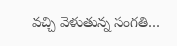వచ్చి వెళుతున్న సంగతి…